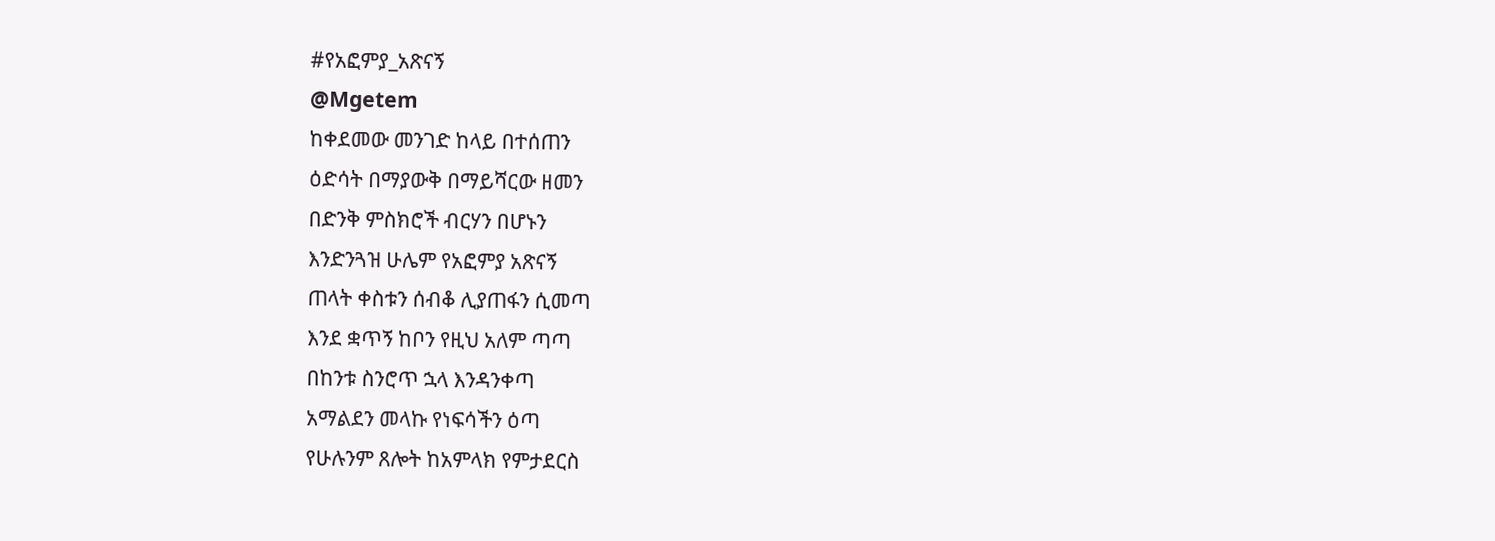#የአፎምያ_አጽናኝ
@Mgetem
ከቀደመው መንገድ ከላይ በተሰጠን
ዕድሳት በማያውቅ በማይሻርው ዘመን
በድንቅ ምስክሮች ብርሃን በሆኑን
እንድንጓዝ ሁሌም የአፎምያ አጽናኝ
ጠላት ቀስቱን ሰብቆ ሊያጠፋን ሲመጣ
እንደ ቋጥኝ ከቦን የዚህ አለም ጣጣ
በከንቱ ስንሮጥ ኋላ እንዳንቀጣ
አማልደን መላኩ የነፍሳችን ዕጣ
የሁሉንም ጸሎት ከአምላክ የምታደርስ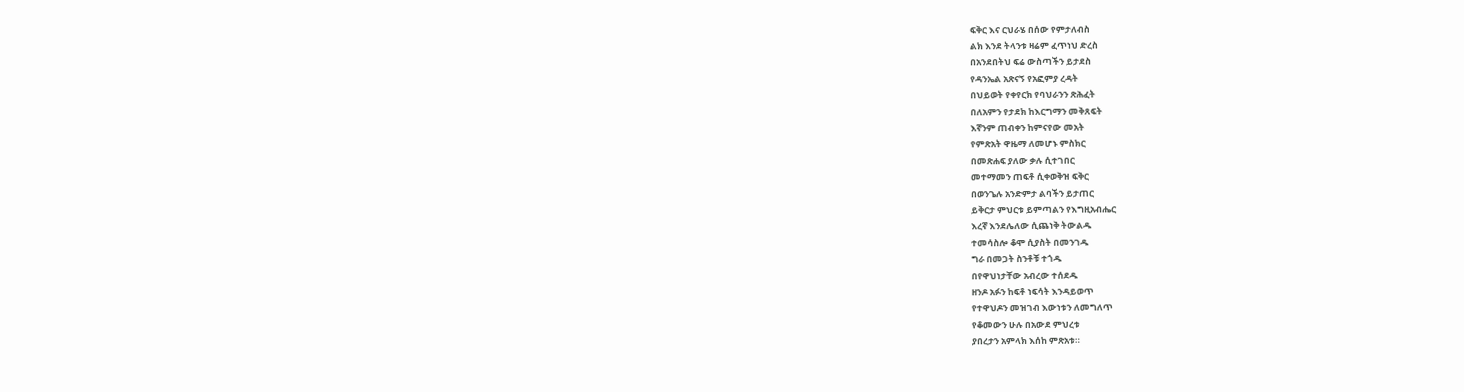ፍቅር እና ርህራሄ በሰው የምታለብስ
ልክ እንደ ትላንቱ ዛሬም ፈጥነህ ድረስ
በአንደበትህ ፍሬ ውስጣችን ይታደስ
የዳንኤል አጽናኝ የአፎምያ ረዳት
በህይወት የቀየርክ የባህራንን ጽሕፈት
በለአምን የታደክ ከእርግማን መቅጸፍት
እኛንም ጠብቀን ከምናየው መአት
የምጽአት ዋዜማ ለመሆኑ ምስክር
በመጽሐፍ ያለው ቃሉ ሲተገበር
መተማመን ጠፍቶ ሲቀወቅዝ ፍቅር
በወንጌሉ አንድምታ ልባችን ይታጠር
ይቅርታ ምህርቱ ይምጣልን የእግዚአብሔር
እረኛ እንደሌለው ሲጨነቅ ትውልዱ
ተመሳስሎ ቆሞ ሲያስት በመንገዱ
ግራ በመጋት ስንቶቹ ተጎዱ
በየዋህነታቸው አብረው ተሰደዱ
ዘንዶ አፉን ከፍቶ ነፍሳት እንዳይወጥ
የተዋህዶን መዝገብ እውነቱን ለመግለጥ
የቆመውን ሁሉ በአውደ ምህረቱ
ያበረታን አምላክ እሰከ ምጽአቱ።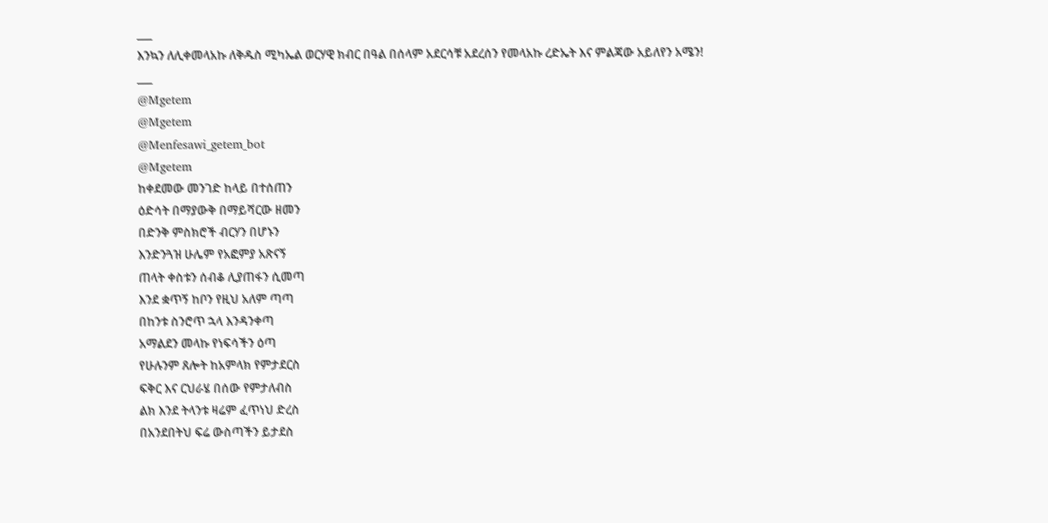___
እንኳን ለሊቀመላአኩ ለቅዱስ ሚካኤል ወርሃዊ ክብር በዓል በሰላም አደርሳቹ አደረሰን የመላአኩ ረድኤት እና ምልጃው አይለየን አሜን!
___
@Mgetem
@Mgetem
@Menfesawi_getem_bot
@Mgetem
ከቀደመው መንገድ ከላይ በተሰጠን
ዕድሳት በማያውቅ በማይሻርው ዘመን
በድንቅ ምስክሮች ብርሃን በሆኑን
እንድንጓዝ ሁሌም የአፎምያ አጽናኝ
ጠላት ቀስቱን ሰብቆ ሊያጠፋን ሲመጣ
እንደ ቋጥኝ ከቦን የዚህ አለም ጣጣ
በከንቱ ስንሮጥ ኋላ እንዳንቀጣ
አማልደን መላኩ የነፍሳችን ዕጣ
የሁሉንም ጸሎት ከአምላክ የምታደርስ
ፍቅር እና ርህራሄ በሰው የምታለብስ
ልክ እንደ ትላንቱ ዛሬም ፈጥነህ ድረስ
በአንደበትህ ፍሬ ውስጣችን ይታደስ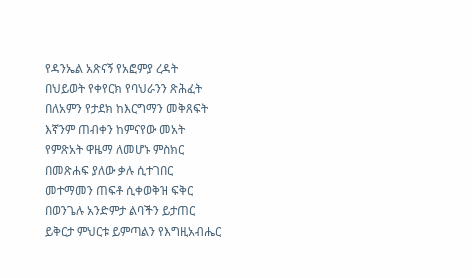የዳንኤል አጽናኝ የአፎምያ ረዳት
በህይወት የቀየርክ የባህራንን ጽሕፈት
በለአምን የታደክ ከእርግማን መቅጸፍት
እኛንም ጠብቀን ከምናየው መአት
የምጽአት ዋዜማ ለመሆኑ ምስክር
በመጽሐፍ ያለው ቃሉ ሲተገበር
መተማመን ጠፍቶ ሲቀወቅዝ ፍቅር
በወንጌሉ አንድምታ ልባችን ይታጠር
ይቅርታ ምህርቱ ይምጣልን የእግዚአብሔር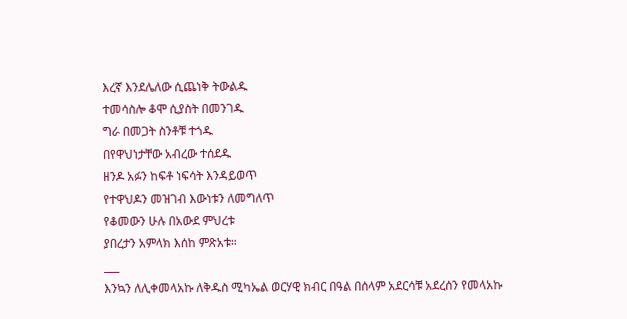እረኛ እንደሌለው ሲጨነቅ ትውልዱ
ተመሳስሎ ቆሞ ሲያስት በመንገዱ
ግራ በመጋት ስንቶቹ ተጎዱ
በየዋህነታቸው አብረው ተሰደዱ
ዘንዶ አፉን ከፍቶ ነፍሳት እንዳይወጥ
የተዋህዶን መዝገብ እውነቱን ለመግለጥ
የቆመውን ሁሉ በአውደ ምህረቱ
ያበረታን አምላክ እሰከ ምጽአቱ።
___
እንኳን ለሊቀመላአኩ ለቅዱስ ሚካኤል ወርሃዊ ክብር በዓል በሰላም አደርሳቹ አደረሰን የመላአኩ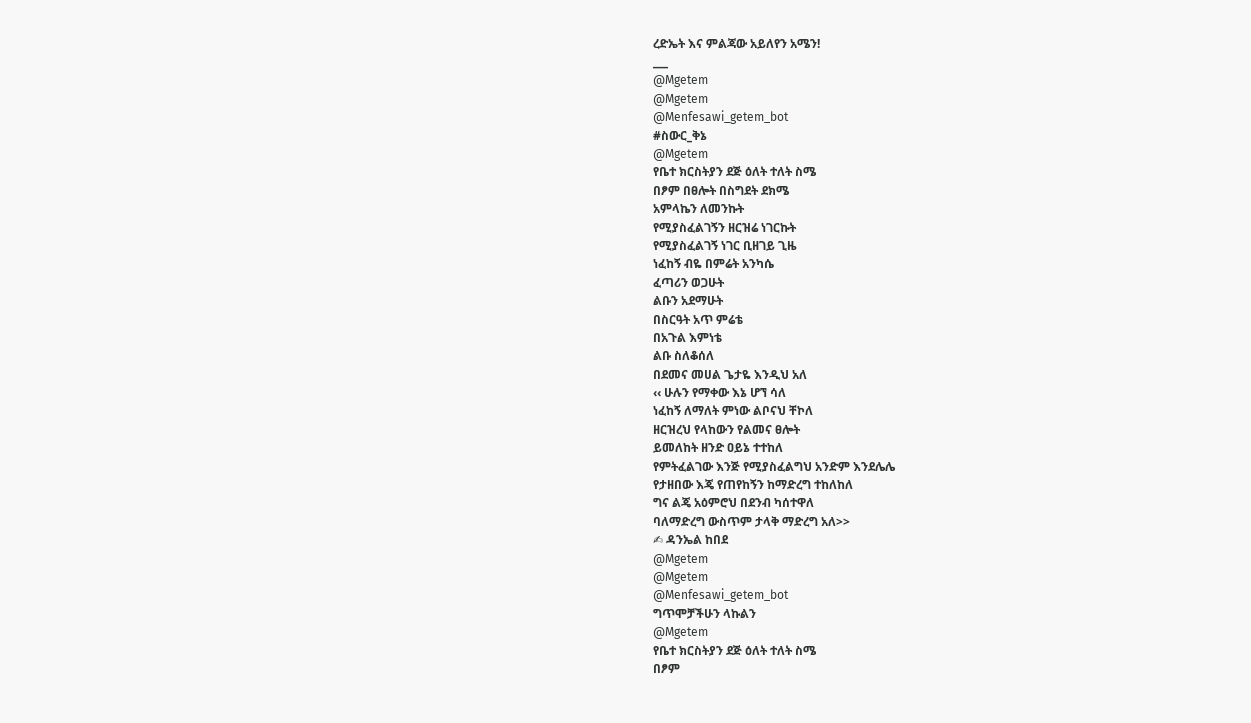ረድኤት እና ምልጃው አይለየን አሜን!
___
@Mgetem
@Mgetem
@Menfesawi_getem_bot
#ስውር_ቅኔ
@Mgetem
የቤተ ክርስትያን ደጅ ዕለት ተለት ስሜ
በፆም በፀሎት በስግደት ደክሜ
አምላኬን ለመንኩት
የሚያስፈልገኝን ዘርዝሬ ነገርኩት
የሚያስፈልገኝ ነገር ቢዘገይ ጊዜ
ነፈከኝ ብዬ በምሬት አንካሴ
ፈጣሪን ወጋሁት
ልቡን አደማሁት
በስርዓት አጥ ምሬቴ
በአጉል እምነቴ
ልቡ ስለቆሰለ
በደመና መሀል ጌታዬ እንዲህ አለ
‹‹ ሁሉን የማቀው እኔ ሆኘ ሳለ
ነፈከኝ ለማለት ምነው ልቦናህ ቸኮለ
ዘርዝረህ የላከውን የልመና ፀሎት
ይመለከት ዘንድ ዐይኔ ተተከለ
የምትፈልገው እንጅ የሚያስፈልግህ አንድም እንደሌሌ
የታዘበው እጄ የጠየከኝን ከማድረግ ተከለከለ
ግና ልጄ አዕምሮህ በደንብ ካሰተዋለ
ባለማድረግ ውስጥም ታላቅ ማድረግ አለ>>
✍ ዳንኤል ከበደ
@Mgetem
@Mgetem
@Menfesawi_getem_bot
ግጥሞቻችሁን ላኩልን
@Mgetem
የቤተ ክርስትያን ደጅ ዕለት ተለት ስሜ
በፆም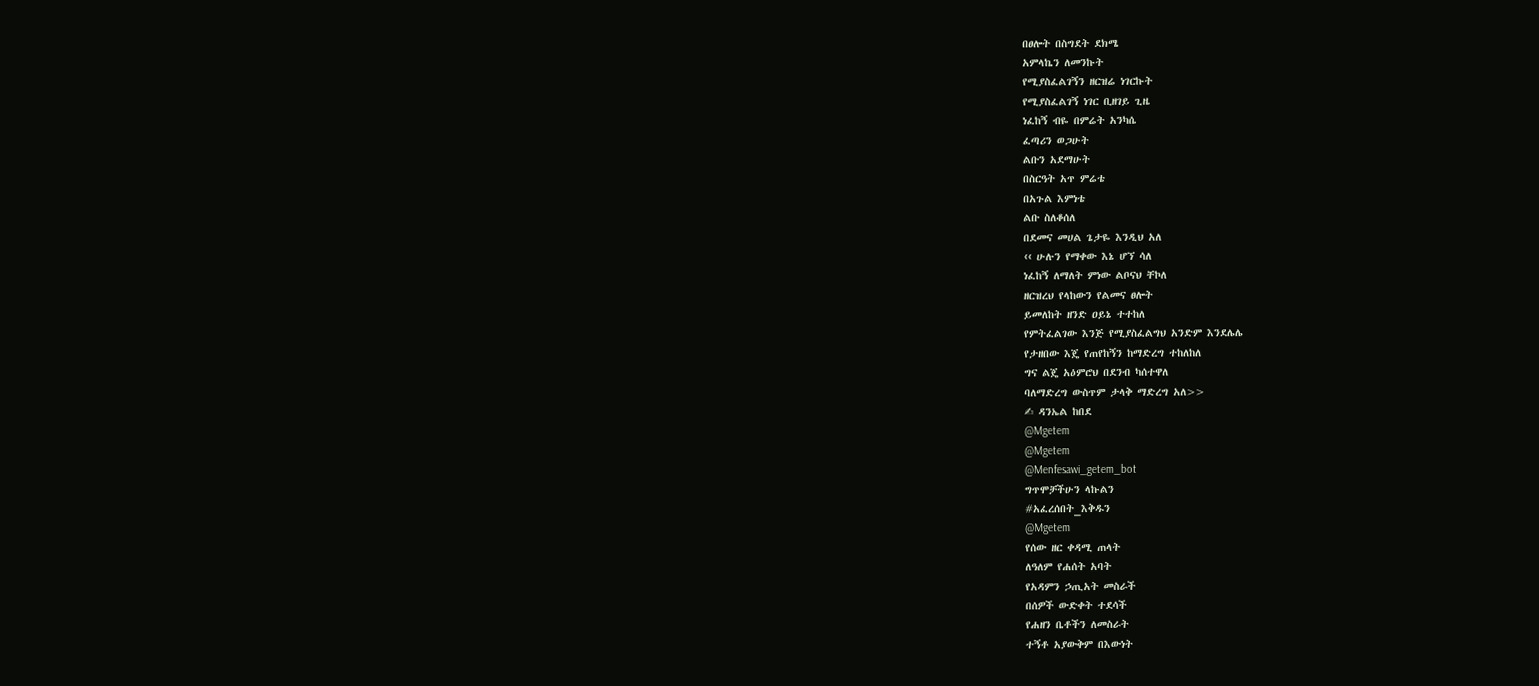በፀሎት በስግደት ደክሜ
አምላኬን ለመንኩት
የሚያስፈልገኝን ዘርዝሬ ነገርኩት
የሚያስፈልገኝ ነገር ቢዘገይ ጊዜ
ነፈከኝ ብዬ በምሬት አንካሴ
ፈጣሪን ወጋሁት
ልቡን አደማሁት
በስርዓት አጥ ምሬቴ
በአጉል እምነቴ
ልቡ ስለቆሰለ
በደመና መሀል ጌታዬ እንዲህ አለ
‹‹ ሁሉን የማቀው እኔ ሆኘ ሳለ
ነፈከኝ ለማለት ምነው ልቦናህ ቸኮለ
ዘርዝረህ የላከውን የልመና ፀሎት
ይመለከት ዘንድ ዐይኔ ተተከለ
የምትፈልገው እንጅ የሚያስፈልግህ አንድም እንደሌሌ
የታዘበው እጄ የጠየከኝን ከማድረግ ተከለከለ
ግና ልጄ አዕምሮህ በደንብ ካሰተዋለ
ባለማድረግ ውስጥም ታላቅ ማድረግ አለ>>
✍ ዳንኤል ከበደ
@Mgetem
@Mgetem
@Menfesawi_getem_bot
ግጥሞቻችሁን ላኩልን
#አፈረሰበት_እቅዱን
@Mgetem
የሰው ዘር ቀዳሚ ጠላት
ለዓለም የሐሰት አባት
የአዳምን ኃጢአት መስራች
በሰዎች ውድቀት ተደሳች
የሐዘን ቤቶችን ለመስራት
ተኝቶ አያውቅም በእውነት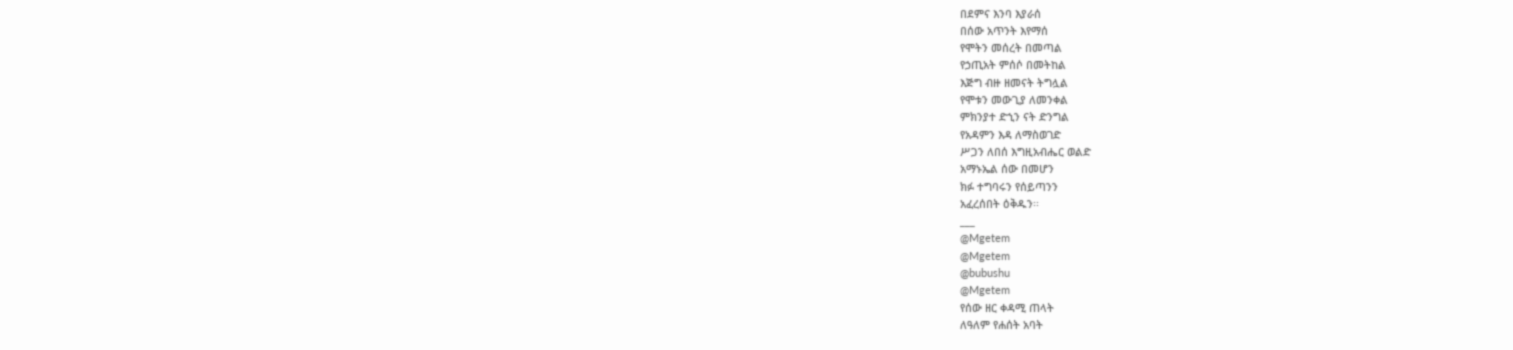በደምና እንባ እያራሰ
በሰው አጥንት እየማሰ
የሞትን መሰረት በመጣል
የኃጢአት ምሰሶ በመትከል
እጅግ ብዙ ዘመናት ትግሏል
የሞቱን መውጊያ ለመንቀል
ምክንያተ ድኂን ናት ድንግል
የአዳምን እዳ ለማስወገድ
ሥጋን ለበሰ እግዚአብሔር ወልድ
አማኑኤል ሰው በመሆን
ክፉ ተግባሩን የሰይጣንን
አፈረሰበት ዕቅዱን፡፡
___
@Mgetem
@Mgetem
@bubushu
@Mgetem
የሰው ዘር ቀዳሚ ጠላት
ለዓለም የሐሰት አባት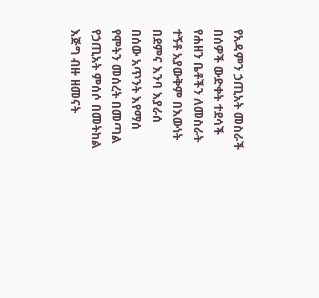የአዳምን ኃጢአት መስራች
በሰዎች ውድቀት ተደሳች
የሐዘን ቤቶችን ለመስራት
ተኝቶ አያውቅም በእውነት
በደምና እንባ እያራሰ
በሰው አጥንት እየማሰ
የሞትን መሰረት በመጣል
የኃጢአት ምሰሶ በመትከል
እጅግ ብዙ ዘመናት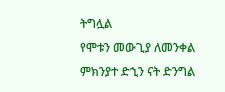ትግሏል
የሞቱን መውጊያ ለመንቀል
ምክንያተ ድኂን ናት ድንግል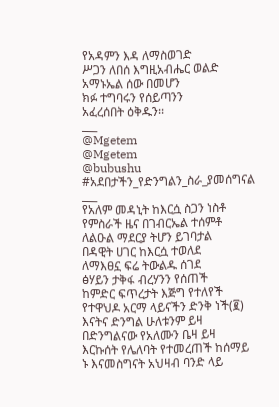የአዳምን እዳ ለማስወገድ
ሥጋን ለበሰ እግዚአብሔር ወልድ
አማኑኤል ሰው በመሆን
ክፉ ተግባሩን የሰይጣንን
አፈረሰበት ዕቅዱን፡፡
___
@Mgetem
@Mgetem
@bubushu
#አደበታችን_የድንግልን_ስራ_ያመሰግናል
___
የአለም መዳኒት ከእርሷ ስጋን ነስቶ
የምስራች ዜና በገብርኤል ተሰምቶ
ለልዑል ማደርያ ትሆን ይገባታል
በዳዊት ሀገር ከእርሷ ተወለደ
ለማእፀኗ ፍሬ ትውልዱ ሰገደ
ፅሃይን ታቅፋ ብረሃንን የሰጠች
ከምድር ፍጥረታት እጅግ የተለየች
የተዋህዶ አርማ ላይናችን ድንቅ ነች(፪)
እናትና ድንግል ሁለቱንም ይዛ
በድንግልናው የአለሙን ቤዛ ይዛ
እርኩሰት የሌለባት የተመረጠች ከሰማይ
ኑ እናመስግናት አህዛብ ባንድ ላይ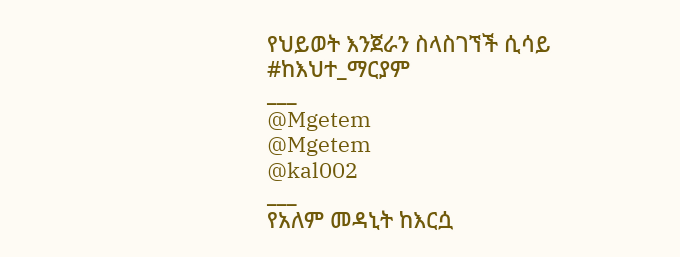የህይወት እንጀራን ስላስገኘች ሲሳይ
#ከእህተ_ማርያም
___
@Mgetem
@Mgetem
@kal002
___
የአለም መዳኒት ከእርሷ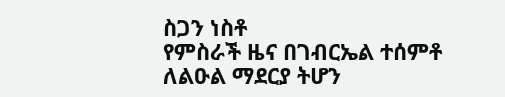ስጋን ነስቶ
የምስራች ዜና በገብርኤል ተሰምቶ
ለልዑል ማደርያ ትሆን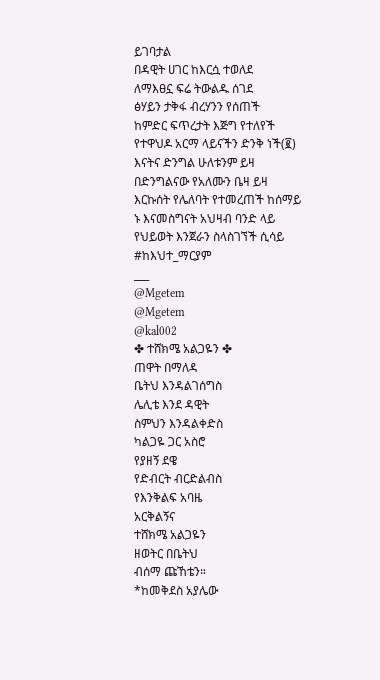ይገባታል
በዳዊት ሀገር ከእርሷ ተወለደ
ለማእፀኗ ፍሬ ትውልዱ ሰገደ
ፅሃይን ታቅፋ ብረሃንን የሰጠች
ከምድር ፍጥረታት እጅግ የተለየች
የተዋህዶ አርማ ላይናችን ድንቅ ነች(፪)
እናትና ድንግል ሁለቱንም ይዛ
በድንግልናው የአለሙን ቤዛ ይዛ
እርኩሰት የሌለባት የተመረጠች ከሰማይ
ኑ እናመስግናት አህዛብ ባንድ ላይ
የህይወት እንጀራን ስላስገኘች ሲሳይ
#ከእህተ_ማርያም
___
@Mgetem
@Mgetem
@kal002
✤ ተሸክሜ አልጋዬን ✤
ጠዋት በማለዳ
ቤትህ እንዳልገሰግስ
ሌሊቴ እንደ ዳዊት
ስምህን እንዳልቀድስ
ካልጋዬ ጋር አስሮ
የያዘኝ ደዌ
የድብርት ብርድልብስ
የእንቅልፍ አባዜ
አርቅልኝና
ተሸክሜ አልጋዬን
ዘወትር በቤትህ
ብሰማ ጩኸቴን።
*ከመቅደስ አያሌው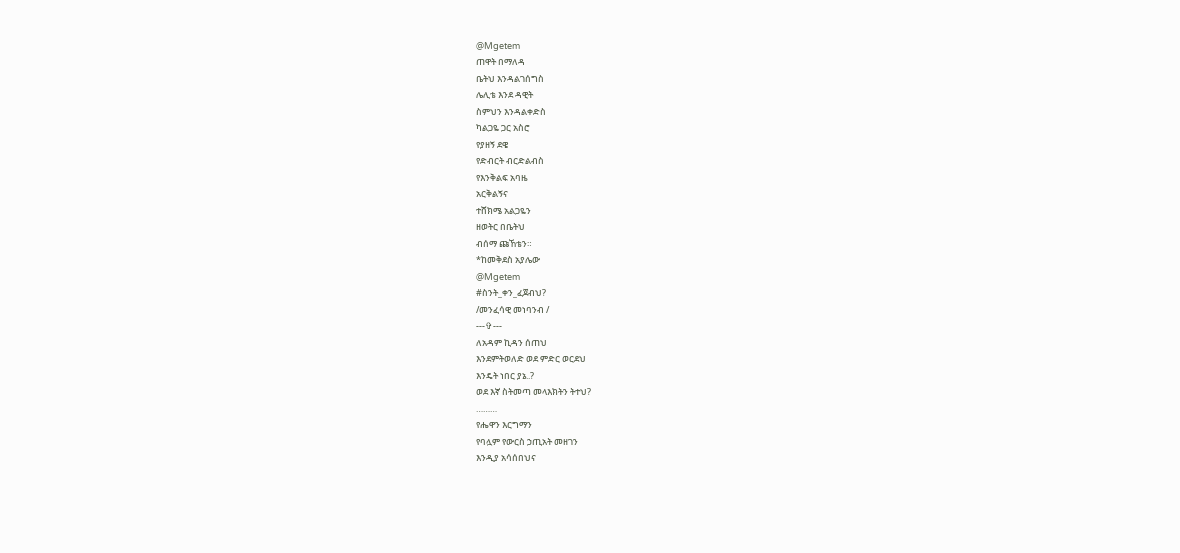@Mgetem
ጠዋት በማለዳ
ቤትህ እንዳልገሰግስ
ሌሊቴ እንደ ዳዊት
ስምህን እንዳልቀድስ
ካልጋዬ ጋር አስሮ
የያዘኝ ደዌ
የድብርት ብርድልብስ
የእንቅልፍ አባዜ
አርቅልኝና
ተሸክሜ አልጋዬን
ዘወትር በቤትህ
ብሰማ ጩኸቴን።
*ከመቅደስ አያሌው
@Mgetem
#ስንት_ቀን_ፈጀብህ?
/መንፈሳዊ መነባንብ /
---✞---
ለአዳም ኪዳን ሰጠህ
እንደምትወለድ ወደ ምድር ወርደህ
እንዴት ነበር ያኔ..?
ወደ እኛ ስትመጣ መላእክትን ትተህ?
………
የሔዋን እርግማን
የባሏም የውርስ ኃጢአት መዘገን
እንዲያ አሳሰበህና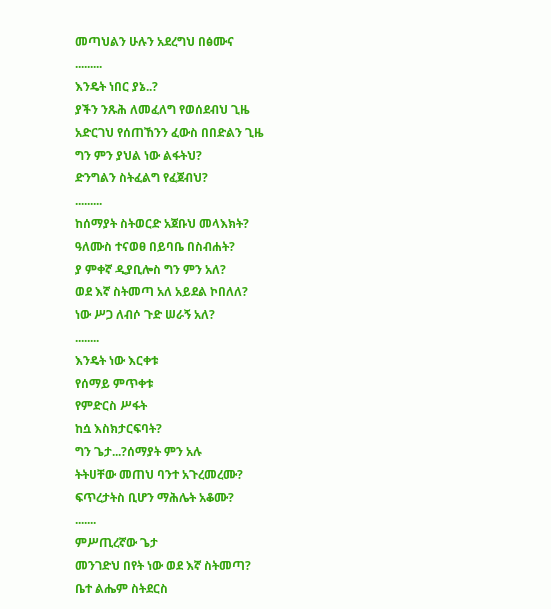መጣህልን ሁሉን አደረግህ በፅሙና
.........
እንዴት ነበር ያኔ..?
ያችን ንጹሕ ለመፈለግ የወሰደብህ ጊዜ
አድርገህ የሰጠኸንን ፈውስ በበድልን ጊዜ
ግን ምን ያህል ነው ልፋትህ?
ድንግልን ስትፈልግ የፈጀብህ?
.........
ከሰማያት ስትወርድ አጀቡህ መላእክት?
ዓለሙስ ተናወፀ በይባቤ በስብሐት?
ያ ምቀኛ ዲያቢሎስ ግን ምን አለ?
ወደ እኛ ስትመጣ አለ አይደል ኮበለለ?
ነው ሥጋ ለብሶ ጉድ ሠራኝ አለ?
........
እንዴት ነው እርቀቱ
የሰማይ ምጥቀቱ
የምድርስ ሥፋት
ከሷ እስክታርፍባት?
ግን ጌታ...?ሰማያት ምን አሉ
ትትሀቸው መጠህ ባንተ አጉረመረሙ?
ፍጥረታትስ ቢሆን ማሕሌት አቆሙ?
.......
ምሥጢረኛው ጌታ
መንገድህ በየት ነው ወደ እኛ ስትመጣ?
ቤተ ልሔም ስትደርስ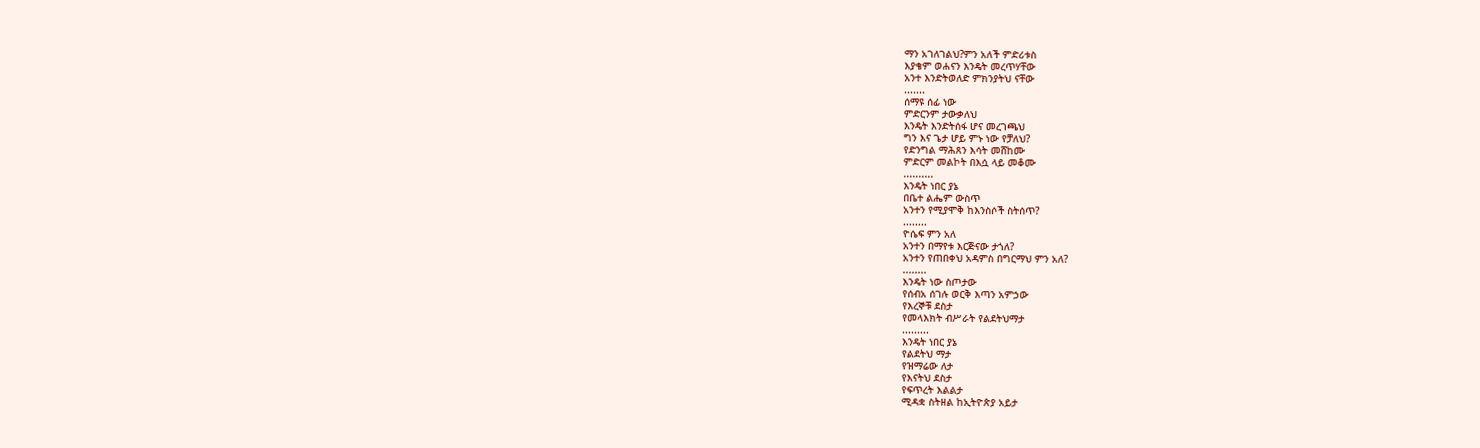ማን አገለገልህ?ምን አለች ምድሪቱስ
እያቄም ወሐናን እንዴት መረጥሃቸው
አንተ እንድትወለድ ምክንያትህ ናቸው
.......
ሰማዩ ሰፊ ነው
ምድርንም ታውቃለህ
እንዴት እንድትሰፋ ሆና መረገጫህ
ግን እና ጌታ ሆይ ምኑ ነው የቻለህ?
የድንግል ማሕጸን እሳት መሸከሙ
ምድርም መልኮት በእሷ ላይ መቆሙ
..........
እንዴት ነበር ያኔ
በቤተ ልሔም ውስጥ
አንተን የሚያሞቅ ከእንስሶች ስትሰጥ?
........
ዮሴፍ ምን አለ
አንተን በማየቱ እርጅናው ታጎለ?
አንተን የጠበቀህ አዳምስ በግርማህ ምን አለ?
........
እንዴት ነው ስጦታው
የሰብአ ሰገሉ ወርቅ እጣን አምኃው
የእረኞቹ ደስታ
የመላእክት ብሥራት የልደትህማታ
.........
እንዴት ነበር ያኔ
የልደትህ ማታ
የዝማሬው ለታ
የእናትህ ደስታ
የፍጥረት እልልታ
ሚዳቋ ስትዘል ከኢትዮጵያ አይታ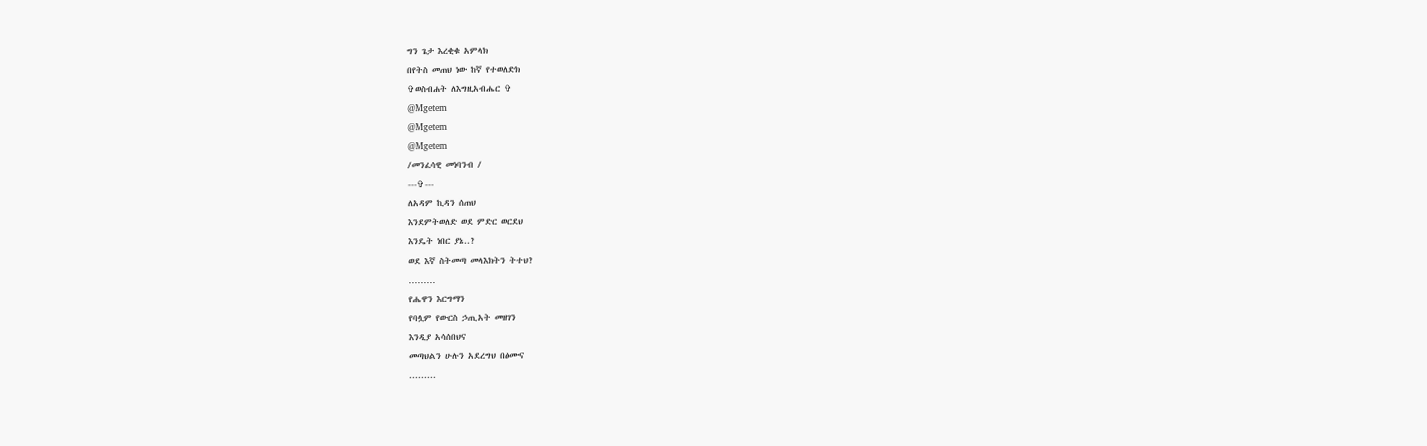ግን ጌታ እረቂቁ አምላክ
በየትስ መጠህ ነው ከኛ የተወለድክ
✞ወስብሐት ለእግዚአብሔር ✞
@Mgetem
@Mgetem
@Mgetem
/መንፈሳዊ መነባንብ /
---✞---
ለአዳም ኪዳን ሰጠህ
እንደምትወለድ ወደ ምድር ወርደህ
እንዴት ነበር ያኔ..?
ወደ እኛ ስትመጣ መላእክትን ትተህ?
………
የሔዋን እርግማን
የባሏም የውርስ ኃጢአት መዘገን
እንዲያ አሳሰበህና
መጣህልን ሁሉን አደረግህ በፅሙና
.........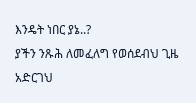እንዴት ነበር ያኔ..?
ያችን ንጹሕ ለመፈለግ የወሰደብህ ጊዜ
አድርገህ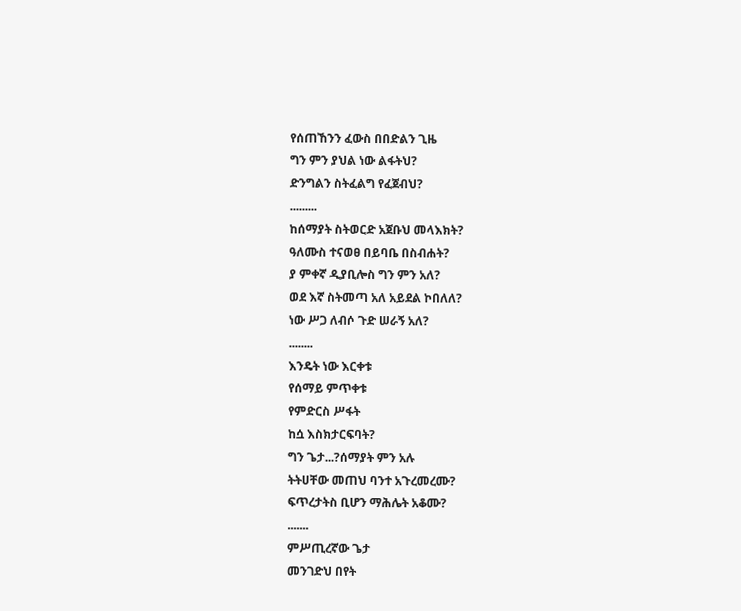የሰጠኸንን ፈውስ በበድልን ጊዜ
ግን ምን ያህል ነው ልፋትህ?
ድንግልን ስትፈልግ የፈጀብህ?
.........
ከሰማያት ስትወርድ አጀቡህ መላእክት?
ዓለሙስ ተናወፀ በይባቤ በስብሐት?
ያ ምቀኛ ዲያቢሎስ ግን ምን አለ?
ወደ እኛ ስትመጣ አለ አይደል ኮበለለ?
ነው ሥጋ ለብሶ ጉድ ሠራኝ አለ?
........
እንዴት ነው እርቀቱ
የሰማይ ምጥቀቱ
የምድርስ ሥፋት
ከሷ እስክታርፍባት?
ግን ጌታ...?ሰማያት ምን አሉ
ትትሀቸው መጠህ ባንተ አጉረመረሙ?
ፍጥረታትስ ቢሆን ማሕሌት አቆሙ?
.......
ምሥጢረኛው ጌታ
መንገድህ በየት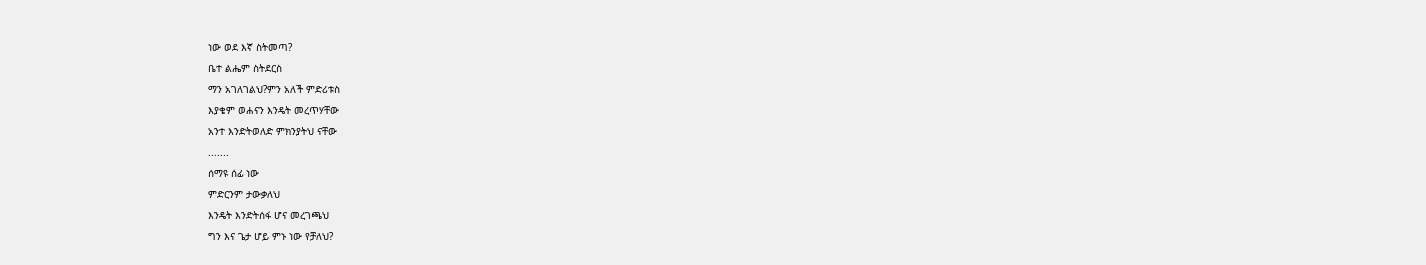ነው ወደ እኛ ስትመጣ?
ቤተ ልሔም ስትደርስ
ማን አገለገልህ?ምን አለች ምድሪቱስ
እያቄም ወሐናን እንዴት መረጥሃቸው
አንተ እንድትወለድ ምክንያትህ ናቸው
.......
ሰማዩ ሰፊ ነው
ምድርንም ታውቃለህ
እንዴት እንድትሰፋ ሆና መረገጫህ
ግን እና ጌታ ሆይ ምኑ ነው የቻለህ?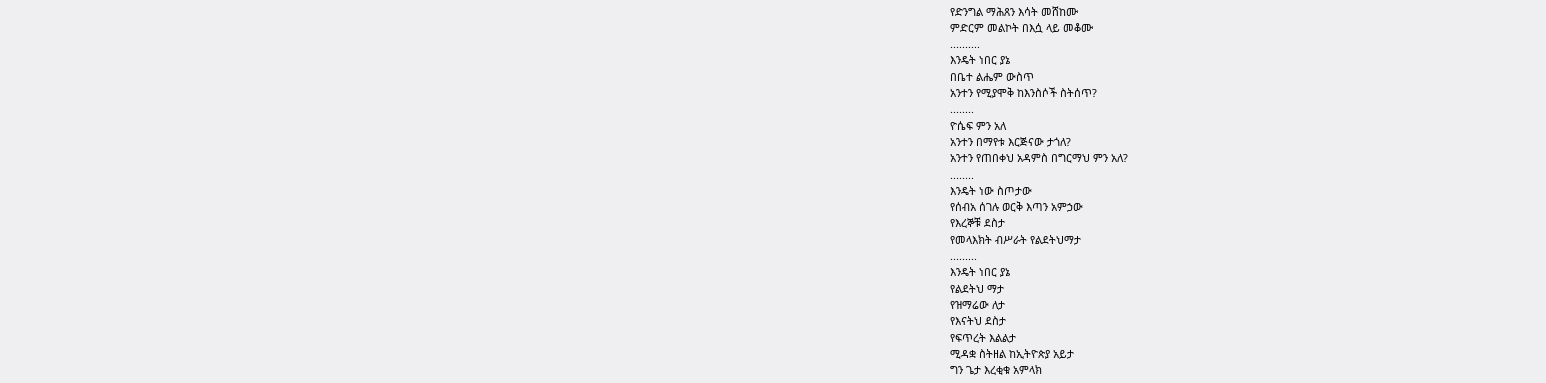የድንግል ማሕጸን እሳት መሸከሙ
ምድርም መልኮት በእሷ ላይ መቆሙ
..........
እንዴት ነበር ያኔ
በቤተ ልሔም ውስጥ
አንተን የሚያሞቅ ከእንስሶች ስትሰጥ?
........
ዮሴፍ ምን አለ
አንተን በማየቱ እርጅናው ታጎለ?
አንተን የጠበቀህ አዳምስ በግርማህ ምን አለ?
........
እንዴት ነው ስጦታው
የሰብአ ሰገሉ ወርቅ እጣን አምኃው
የእረኞቹ ደስታ
የመላእክት ብሥራት የልደትህማታ
.........
እንዴት ነበር ያኔ
የልደትህ ማታ
የዝማሬው ለታ
የእናትህ ደስታ
የፍጥረት እልልታ
ሚዳቋ ስትዘል ከኢትዮጵያ አይታ
ግን ጌታ እረቂቁ አምላክ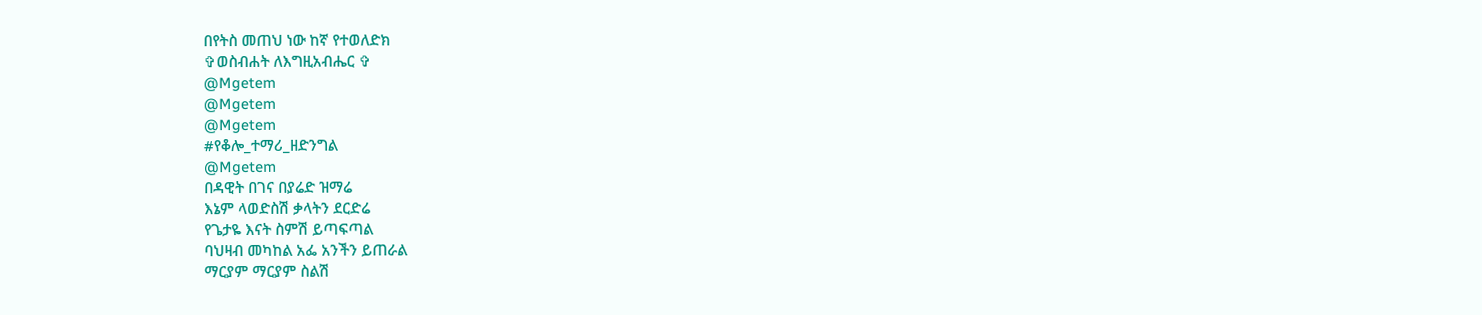በየትስ መጠህ ነው ከኛ የተወለድክ
✞ወስብሐት ለእግዚአብሔር ✞
@Mgetem
@Mgetem
@Mgetem
#የቆሎ_ተማሪ_ዘድንግል
@Mgetem
በዳዊት በገና በያሬድ ዝማሬ
እኔም ላወድስሽ ቃላትን ደርድሬ
የጌታዬ እናት ስምሽ ይጣፍጣል
ባህዛብ መካከል አፌ አንችን ይጠራል
ማርያም ማርያም ስልሽ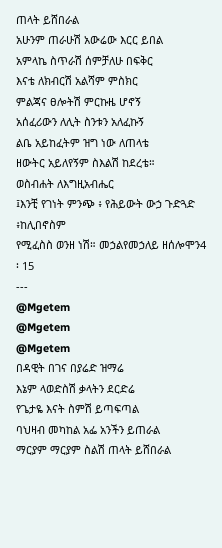ጠላት ይሸበራል
አሁንም ጠራሁሽ አውሬው እርር ይበል
አምላኬ ስጥራሽ ሰምቻለሁ በፍቅር
እናቴ ለክብርሽ አልሻም ምስክር
ምልጃና ፀሎትሽ ምርኩዜ ሆኖኝ
አሰፈሪውን ለሊት ስንቱን አለፈኩኝ
ልቤ አይከፈትም ዝግ ነው ለጠላቴ
ዘውትር አይለየኝም ስእልሽ ከደረቴ።
ወስብሐት ለእግዚአብሔር
፤እንቺ የገነት ምንጭ ፥ የሕይውት ውኃ ጉድጓድ ፥ከሊበኖስም
የሚፈስስ ወንዘ ነሽ። መኃልየመኃለይ ዘሰሎሞን4 ፡ 15
---
@Mgetem
@Mgetem
@Mgetem
በዳዊት በገና በያሬድ ዝማሬ
እኔም ላወድስሽ ቃላትን ደርድሬ
የጌታዬ እናት ስምሽ ይጣፍጣል
ባህዛብ መካከል አፌ አንችን ይጠራል
ማርያም ማርያም ስልሽ ጠላት ይሸበራል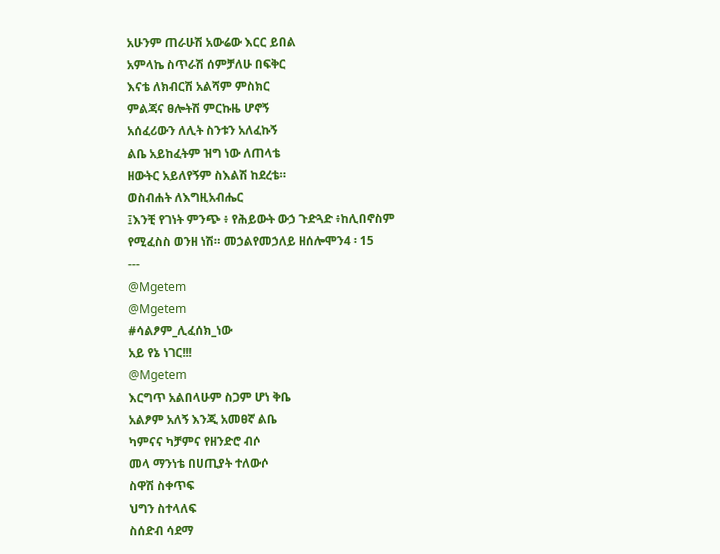አሁንም ጠራሁሽ አውሬው እርር ይበል
አምላኬ ስጥራሽ ሰምቻለሁ በፍቅር
እናቴ ለክብርሽ አልሻም ምስክር
ምልጃና ፀሎትሽ ምርኩዜ ሆኖኝ
አሰፈሪውን ለሊት ስንቱን አለፈኩኝ
ልቤ አይከፈትም ዝግ ነው ለጠላቴ
ዘውትር አይለየኝም ስእልሽ ከደረቴ።
ወስብሐት ለእግዚአብሔር
፤እንቺ የገነት ምንጭ ፥ የሕይውት ውኃ ጉድጓድ ፥ከሊበኖስም
የሚፈስስ ወንዘ ነሽ። መኃልየመኃለይ ዘሰሎሞን4 ፡ 15
---
@Mgetem
@Mgetem
#ሳልፆም_ሊፈሰክ_ነው
አይ የኔ ነገር!!!
@Mgetem
እርግጥ አልበላሁም ስጋም ሆነ ቅቤ
አልፆም አለኝ እንጂ አመፀኛ ልቤ
ካምናና ካቻምና የዘንድሮ ብሶ
መላ ማንነቴ በሀጢያት ተለውሶ
ስዋሽ ስቀጥፍ
ህግን ስተላለፍ
ስሰድብ ሳደማ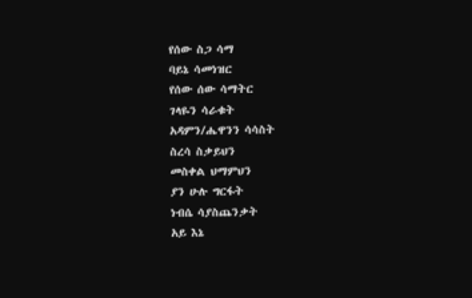የሰው ስጋ ሳማ
ባይኔ ሳመነዝር
የሰው ሰው ሳማትር
ገላዬን ሳራቁት
አዳምን/ሔዋንን ሳሳስት
ስረሳ ስቃይህን
መስቀል ህማምህን
ያን ሁሉ ግርፋት
ነብሴ ሳያስጨንቃት
አይ እኔ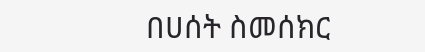በሀሰት ስመሰክር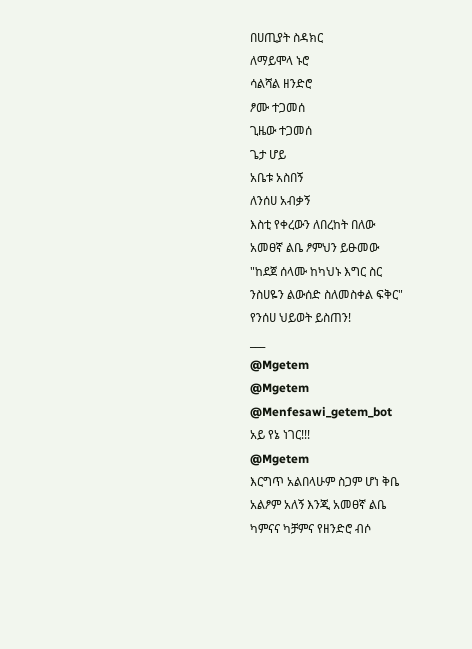በሀጢያት ስዳክር
ለማይሞላ ኑሮ
ሳልሻል ዘንድሮ
ፆሙ ተጋመሰ
ጊዜው ተጋመሰ
ጌታ ሆይ
አቤቱ አስበኝ
ለንሰሀ አብቃኝ
እስቲ የቀረውን ለበረከት በለው
አመፀኛ ልቤ ፆምህን ይፁመው
"ከደጀ ሰላሙ ከካህኑ እግር ስር
ንስሀዬን ልውሰድ ስለመስቀል ፍቅር"
የንሰሀ ህይወት ይስጠን!
___
@Mgetem
@Mgetem
@Menfesawi_getem_bot
አይ የኔ ነገር!!!
@Mgetem
እርግጥ አልበላሁም ስጋም ሆነ ቅቤ
አልፆም አለኝ እንጂ አመፀኛ ልቤ
ካምናና ካቻምና የዘንድሮ ብሶ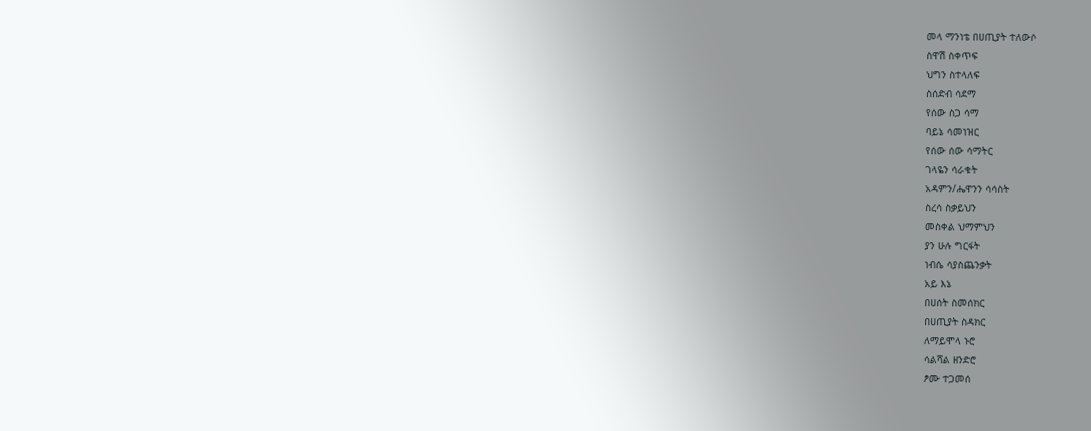መላ ማንነቴ በሀጢያት ተለውሶ
ስዋሽ ስቀጥፍ
ህግን ስተላለፍ
ስሰድብ ሳደማ
የሰው ስጋ ሳማ
ባይኔ ሳመነዝር
የሰው ሰው ሳማትር
ገላዬን ሳራቁት
አዳምን/ሔዋንን ሳሳስት
ስረሳ ስቃይህን
መስቀል ህማምህን
ያን ሁሉ ግርፋት
ነብሴ ሳያስጨንቃት
አይ እኔ
በሀሰት ስመሰክር
በሀጢያት ስዳክር
ለማይሞላ ኑሮ
ሳልሻል ዘንድሮ
ፆሙ ተጋመሰ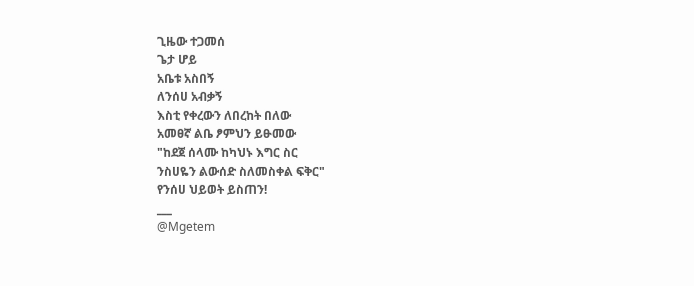ጊዜው ተጋመሰ
ጌታ ሆይ
አቤቱ አስበኝ
ለንሰሀ አብቃኝ
እስቲ የቀረውን ለበረከት በለው
አመፀኛ ልቤ ፆምህን ይፁመው
"ከደጀ ሰላሙ ከካህኑ እግር ስር
ንስሀዬን ልውሰድ ስለመስቀል ፍቅር"
የንሰሀ ህይወት ይስጠን!
___
@Mgetem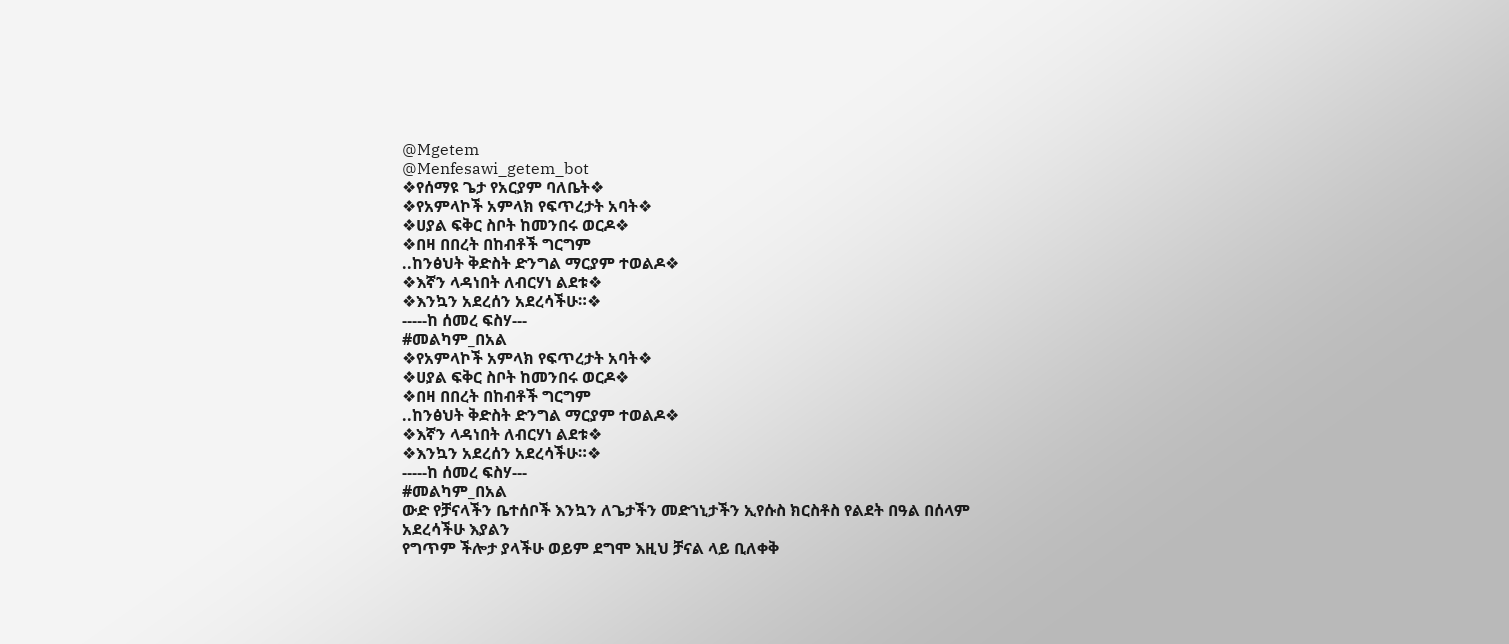@Mgetem
@Menfesawi_getem_bot
❖የሰማዩ ጌታ የአርያም ባለቤት❖
❖የአምላኮች አምላክ የፍጥረታት አባት❖
❖ሀያል ፍቅር ስቦት ከመንበሩ ወርዶ❖
❖በዛ በበረት በከብቶች ግርግም
..ከንፅህት ቅድስት ድንግል ማርያም ተወልዶ❖
❖እኛን ላዳነበት ለብርሃነ ልደቱ❖
❖እንኳን አደረሰን አደረሳችሁ።❖
-----ከ ሰመረ ፍስሃ---
#መልካም_በአል
❖የአምላኮች አምላክ የፍጥረታት አባት❖
❖ሀያል ፍቅር ስቦት ከመንበሩ ወርዶ❖
❖በዛ በበረት በከብቶች ግርግም
..ከንፅህት ቅድስት ድንግል ማርያም ተወልዶ❖
❖እኛን ላዳነበት ለብርሃነ ልደቱ❖
❖እንኳን አደረሰን አደረሳችሁ።❖
-----ከ ሰመረ ፍስሃ---
#መልካም_በአል
ውድ የቻናላችን ቤተሰቦች እንኳን ለጌታችን መድኀኒታችን ኢየሱስ ክርስቶስ የልደት በዓል በሰላም አደረሳችሁ እያልን
የግጥም ችሎታ ያላችሁ ወይም ደግሞ እዚህ ቻናል ላይ ቢለቀቅ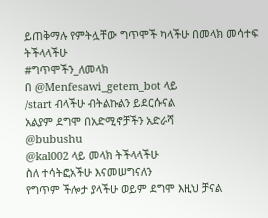ይጠቅማሉ የምትሏቸው ግጥሞች ካላችሁ በመላክ መሳተፍ ትችላላችሁ
#ግጥሞችን_ለመላክ
በ @Menfesawi_getem_bot ላይ
/start ብላችሁ ብትልኩልን ይደርሱናል
አልያም ደግሞ በአድሚኖቻችን አድራሻ
@bubushu
@kal002 ላይ መላክ ትችላላችሁ
ስለ ተሳትፎአችሁ እናመሠግናለን
የግጥም ችሎታ ያላችሁ ወይም ደግሞ እዚህ ቻናል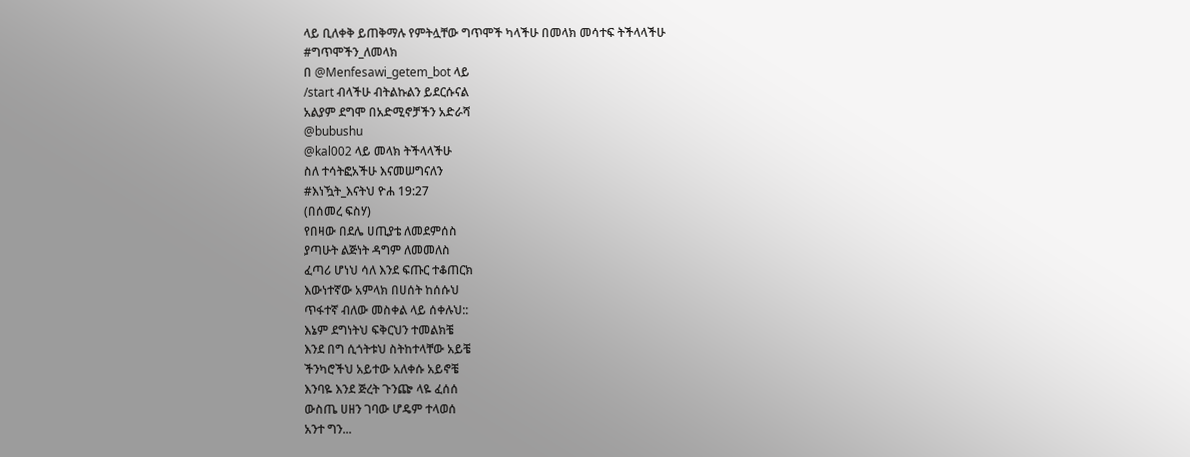ላይ ቢለቀቅ ይጠቅማሉ የምትሏቸው ግጥሞች ካላችሁ በመላክ መሳተፍ ትችላላችሁ
#ግጥሞችን_ለመላክ
በ @Menfesawi_getem_bot ላይ
/start ብላችሁ ብትልኩልን ይደርሱናል
አልያም ደግሞ በአድሚኖቻችን አድራሻ
@bubushu
@kal002 ላይ መላክ ትችላላችሁ
ስለ ተሳትፎአችሁ እናመሠግናለን
#እነዃት_እናትህ ዮሐ 19:27
(በሰመረ ፍስሃ)
የበዛው በደሌ ሀጢያቴ ለመደምሰስ
ያጣሁት ልጅነት ዳግም ለመመለስ
ፈጣሪ ሆነህ ሳለ እንደ ፍጡር ተቆጠርክ
እውነተኛው አምላክ በሀሰት ከሰሱህ
ጥፋተኛ ብለው መስቀል ላይ ሰቀሉህ::
እኔም ደግነትህ ፍቅርህን ተመልክቼ
እንደ በግ ሲጎትቱህ ስትከተላቸው አይቼ
ችንካሮችህ አይተው አለቀሱ አይኖቼ
እንባዬ እንደ ጅረት ጉንጬ ላዬ ፈሰሰ
ውስጤ ሀዘን ገባው ሆዴም ተላወሰ
አንተ ግን...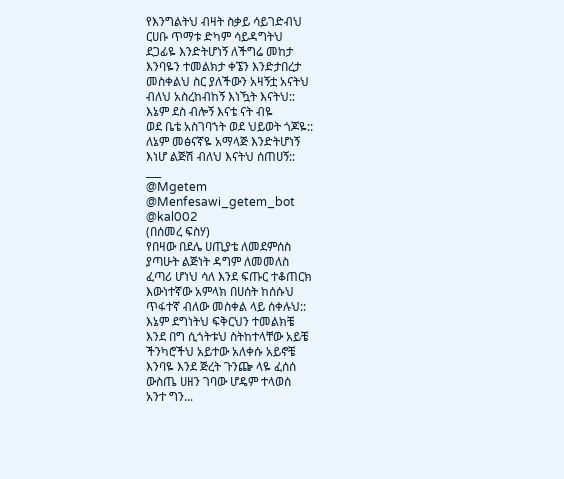የእንግልትህ ብዛት ስቃይ ሳይገድብህ
ርሀቡ ጥማቱ ድካም ሳይዳግትህ
ደጋፊዬ እንድትሆነኝ ለችግሬ መከታ
እንባዬን ተመልክታ ቀኜን እንድታበረታ
መስቀልህ ስር ያለችውን አዛኝቷ አናትህ
ብለህ አስረከብከኝ እነዃት እናትህ::
እኔም ደስ ብሎኝ እናቴ ናት ብዬ
ወደ ቤቴ አስገባኀት ወደ ህይወት ጎጆዬ::
ለኔም መፅናኛዬ አማላጅ እንድትሆነኝ
እነሆ ልጅሽ ብለህ እናትህ ሰጠሀኝ::
___
@Mgetem
@Menfesawi_getem_bot
@kal002
(በሰመረ ፍስሃ)
የበዛው በደሌ ሀጢያቴ ለመደምሰስ
ያጣሁት ልጅነት ዳግም ለመመለስ
ፈጣሪ ሆነህ ሳለ እንደ ፍጡር ተቆጠርክ
እውነተኛው አምላክ በሀሰት ከሰሱህ
ጥፋተኛ ብለው መስቀል ላይ ሰቀሉህ::
እኔም ደግነትህ ፍቅርህን ተመልክቼ
እንደ በግ ሲጎትቱህ ስትከተላቸው አይቼ
ችንካሮችህ አይተው አለቀሱ አይኖቼ
እንባዬ እንደ ጅረት ጉንጬ ላዬ ፈሰሰ
ውስጤ ሀዘን ገባው ሆዴም ተላወሰ
አንተ ግን...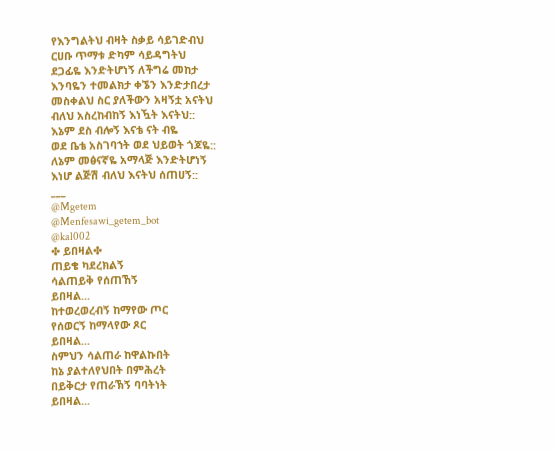የእንግልትህ ብዛት ስቃይ ሳይገድብህ
ርሀቡ ጥማቱ ድካም ሳይዳግትህ
ደጋፊዬ እንድትሆነኝ ለችግሬ መከታ
እንባዬን ተመልክታ ቀኜን እንድታበረታ
መስቀልህ ስር ያለችውን አዛኝቷ አናትህ
ብለህ አስረከብከኝ እነዃት እናትህ::
እኔም ደስ ብሎኝ እናቴ ናት ብዬ
ወደ ቤቴ አስገባኀት ወደ ህይወት ጎጆዬ::
ለኔም መፅናኛዬ አማላጅ እንድትሆነኝ
እነሆ ልጅሽ ብለህ እናትህ ሰጠሀኝ::
___
@Mgetem
@Menfesawi_getem_bot
@kal002
✤ ይበዛል✤
ጠይቄ ካደረክልኝ
ሳልጠይቅ የሰጠኸኝ
ይበዛል...
ከተወረወረብኝ ከማየው ጦር
የሰወርኝ ከማላየው ጾር
ይበዛል...
ስምህን ሳልጠራ ከዋልኩበት
ከኔ ያልተለየህበት በምሕረት
በይቅርታ የጠራኽኝ ባባትነት
ይበዛል...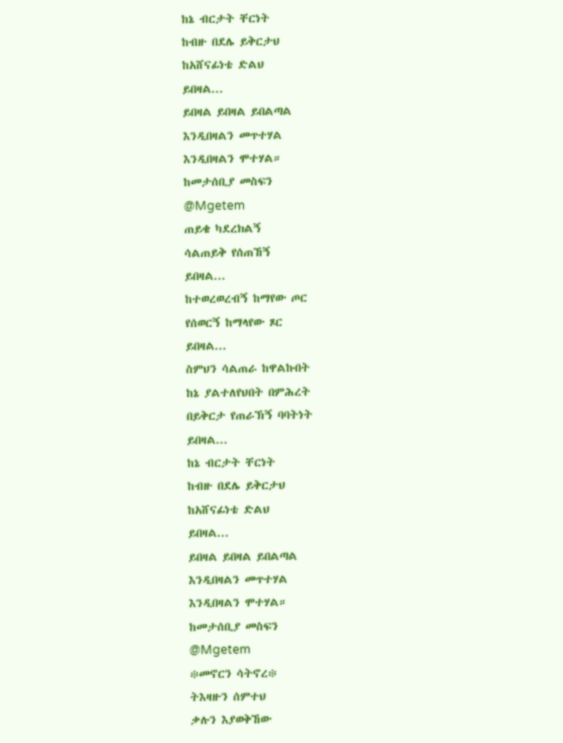ከኔ ብርታት ቸርነት
ከብዙ በደሌ ይቅርታህ
ከአሸናፊነቴ ድልህ
ይበዛል...
ይበዛል ይበዛል ይበልጣል
እንዲበዛልን መጥተሃል
እንዲበዛልን ሞተሃል።
ከመታሰቢያ መስፍን
@Mgetem
ጠይቄ ካደረክልኝ
ሳልጠይቅ የሰጠኸኝ
ይበዛል...
ከተወረወረብኝ ከማየው ጦር
የሰወርኝ ከማላየው ጾር
ይበዛል...
ስምህን ሳልጠራ ከዋልኩበት
ከኔ ያልተለየህበት በምሕረት
በይቅርታ የጠራኽኝ ባባትነት
ይበዛል...
ከኔ ብርታት ቸርነት
ከብዙ በደሌ ይቅርታህ
ከአሸናፊነቴ ድልህ
ይበዛል...
ይበዛል ይበዛል ይበልጣል
እንዲበዛልን መጥተሃል
እንዲበዛልን ሞተሃል።
ከመታሰቢያ መስፍን
@Mgetem
፨መኖርን ሳትኖረ፨
ትእዛዙን ሰምተህ
ቃሉን እያወቅኸው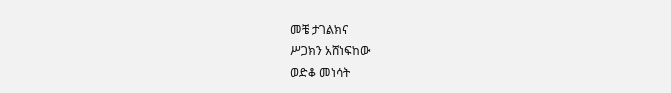መቼ ታገልክና
ሥጋክን አሸነፍከው
ወድቆ መነሳት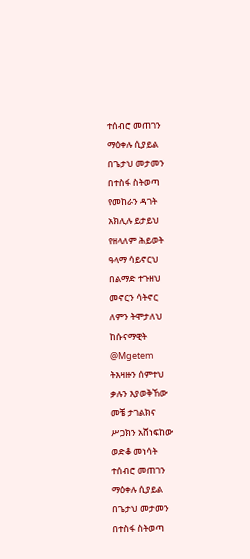ተሰብሮ መጠገን
ማዕቀሉ ሲያይል
በጌታህ መታመን
በተስፋ ስትወጣ
የመከራን ዳገት
አክሊሉ ይታይህ
የዘላለም ሕይወት
ዓላማ ሳይኖርህ
በልማድ ተጉዘህ
መኖርን ሳትኖር
ለምን ትሞታለህ
ከሱናማዊት
@Mgetem
ትእዛዙን ሰምተህ
ቃሉን እያወቅኸው
መቼ ታገልክና
ሥጋክን አሸነፍከው
ወድቆ መነሳት
ተሰብሮ መጠገን
ማዕቀሉ ሲያይል
በጌታህ መታመን
በተስፋ ስትወጣ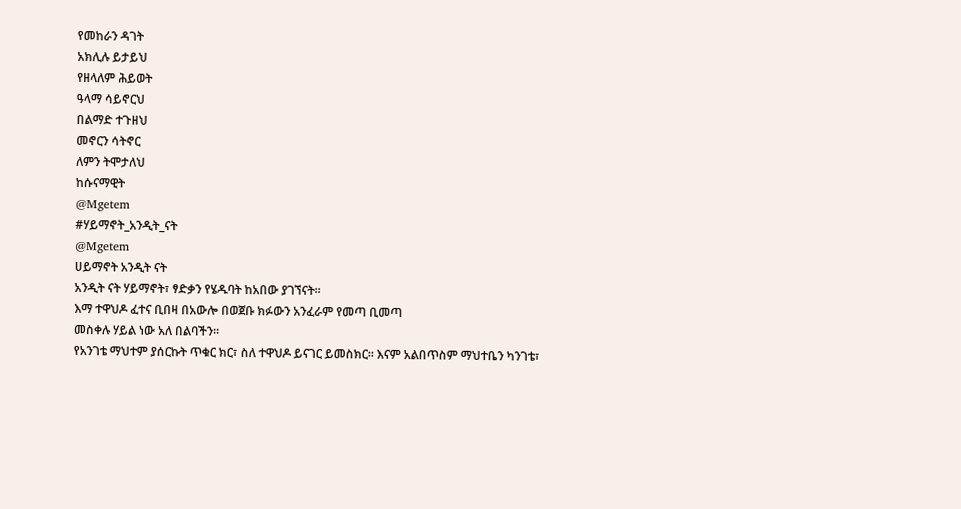የመከራን ዳገት
አክሊሉ ይታይህ
የዘላለም ሕይወት
ዓላማ ሳይኖርህ
በልማድ ተጉዘህ
መኖርን ሳትኖር
ለምን ትሞታለህ
ከሱናማዊት
@Mgetem
#ሃይማኖት_አንዲት_ናት
@Mgetem
ሀይማኖት አንዲት ናት
አንዲት ናት ሃይማኖት፣ ፃድቃን የሄዱባት ከአበው ያገኘናት።
እማ ተዋህዶ ፈተና ቢበዛ በአውሎ በወጀቡ ክፉውን አንፈራም የመጣ ቢመጣ
መስቀሉ ሃይል ነው አለ በልባችን።
የአንገቴ ማህተም ያሰርኩት ጥቁር ክር፣ ስለ ተዋህዶ ይናገር ይመስክር። እናም አልበጥስም ማህተቤን ካንገቴ፣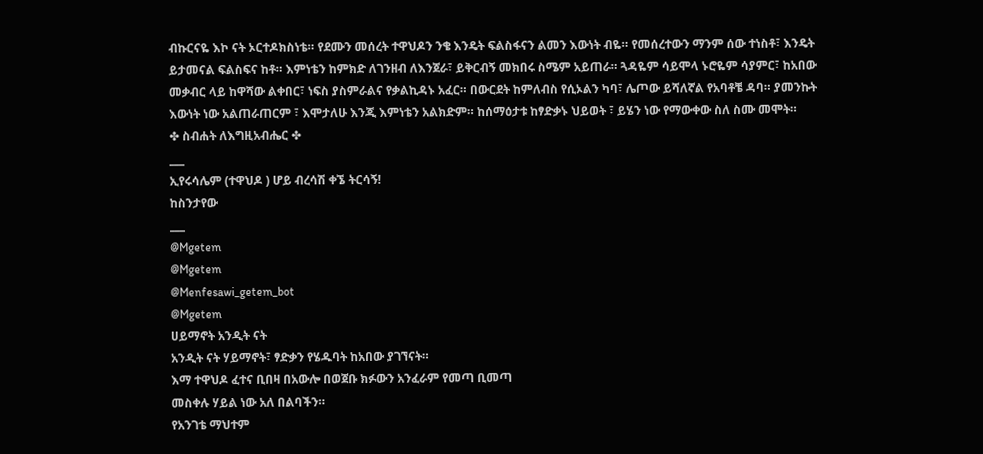ብኩርናዬ እኮ ናት ኦርተዶክስነቴ። የደሙን መሰረት ተዋህዶን ንቄ እንዴት ፍልስፋናን ልመን እውነት ብዬ። የመሰረተውን ማንም ሰው ተነስቶ፣ እንዴት ይታመናል ፍልስፍና ከቶ። እምነቴን ከምክድ ለገንዘብ ለእንጀራ፣ ይቅርብኝ መክበሩ ስሜም አይጠራ። ጓዳዬም ሳይሞላ ኑሮዬም ሳያምር፣ ከአበው መቃብር ላይ ከዋሻው ልቀበር፣ ነፍስ ያስምራልና የቃልኪዳኑ አፈር። በውርደት ከምለብስ የሲኦልን ካባ፣ ሌጦው ይሻለኛል የአባቶቼ ዳባ። ያመንኩት እውነት ነው አልጠራጠርም ፣ እሞታለሁ እንጂ እምነቴን አልክድም። ከሰማዕታቱ ከፃድቃኑ ህይወት ፣ ይሄን ነው የማውቀው ስለ ስሙ መሞት።
✤ ስብሐት ለእግዚአብሔር ✤
___
ኢየሩሳሌም (ተዋህዶ ) ሆይ ብረሳሽ ቀኜ ትርሳኝ!
ከስንታየው
___
@Mgetem
@Mgetem
@Menfesawi_getem_bot
@Mgetem
ሀይማኖት አንዲት ናት
አንዲት ናት ሃይማኖት፣ ፃድቃን የሄዱባት ከአበው ያገኘናት።
እማ ተዋህዶ ፈተና ቢበዛ በአውሎ በወጀቡ ክፉውን አንፈራም የመጣ ቢመጣ
መስቀሉ ሃይል ነው አለ በልባችን።
የአንገቴ ማህተም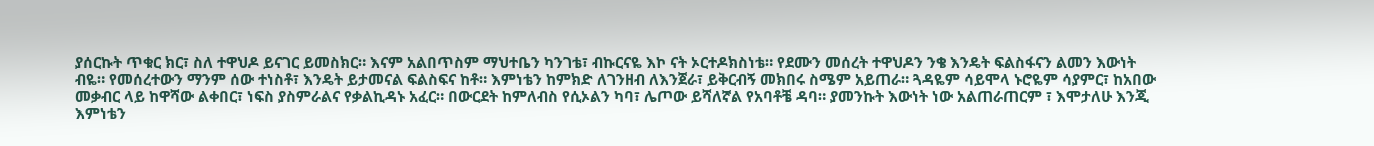ያሰርኩት ጥቁር ክር፣ ስለ ተዋህዶ ይናገር ይመስክር። እናም አልበጥስም ማህተቤን ካንገቴ፣ ብኩርናዬ እኮ ናት ኦርተዶክስነቴ። የደሙን መሰረት ተዋህዶን ንቄ እንዴት ፍልስፋናን ልመን እውነት ብዬ። የመሰረተውን ማንም ሰው ተነስቶ፣ እንዴት ይታመናል ፍልስፍና ከቶ። እምነቴን ከምክድ ለገንዘብ ለእንጀራ፣ ይቅርብኝ መክበሩ ስሜም አይጠራ። ጓዳዬም ሳይሞላ ኑሮዬም ሳያምር፣ ከአበው መቃብር ላይ ከዋሻው ልቀበር፣ ነፍስ ያስምራልና የቃልኪዳኑ አፈር። በውርደት ከምለብስ የሲኦልን ካባ፣ ሌጦው ይሻለኛል የአባቶቼ ዳባ። ያመንኩት እውነት ነው አልጠራጠርም ፣ እሞታለሁ እንጂ እምነቴን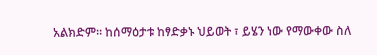አልክድም። ከሰማዕታቱ ከፃድቃኑ ህይወት ፣ ይሄን ነው የማውቀው ስለ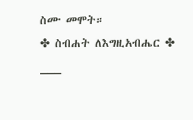ስሙ መሞት።
✤ ስብሐት ለእግዚአብሔር ✤
___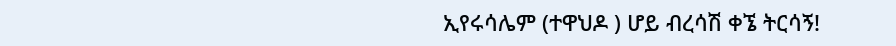ኢየሩሳሌም (ተዋህዶ ) ሆይ ብረሳሽ ቀኜ ትርሳኝ!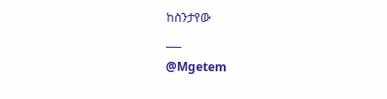ከስንታየው
___
@Mgetem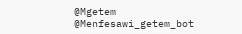@Mgetem
@Menfesawi_getem_bot